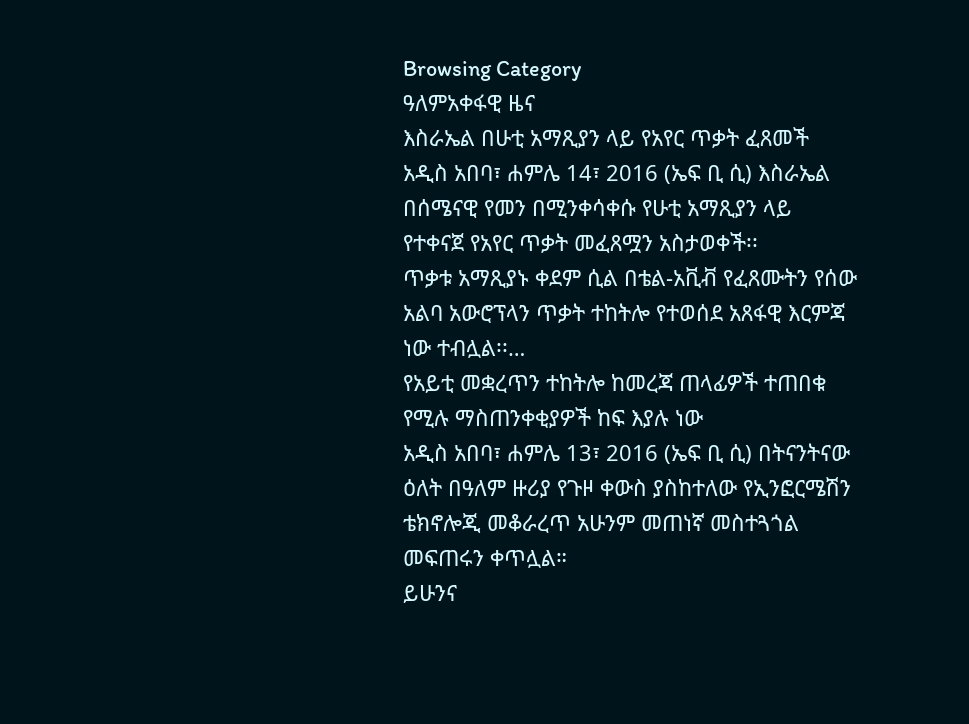Browsing Category
ዓለምአቀፋዊ ዜና
እስራኤል በሁቲ አማጺያን ላይ የአየር ጥቃት ፈጸመች
አዲስ አበባ፣ ሐምሌ 14፣ 2016 (ኤፍ ቢ ሲ) እስራኤል በሰሜናዊ የመን በሚንቀሳቀሱ የሁቲ አማጺያን ላይ የተቀናጀ የአየር ጥቃት መፈጸሟን አስታወቀች፡፡
ጥቃቱ አማጺያኑ ቀደም ሲል በቴል-አቪቭ የፈጸሙትን የሰው አልባ አውሮፕላን ጥቃት ተከትሎ የተወሰደ አጸፋዊ እርምጃ ነው ተብሏል፡፡…
የአይቲ መቋረጥን ተከትሎ ከመረጃ ጠላፊዎች ተጠበቁ የሚሉ ማስጠንቀቂያዎች ከፍ እያሉ ነው
አዲስ አበባ፣ ሐምሌ 13፣ 2016 (ኤፍ ቢ ሲ) በትናንትናው ዕለት በዓለም ዙሪያ የጉዞ ቀውስ ያስከተለው የኢንፎርሜሽን ቴክኖሎጂ መቆራረጥ አሁንም መጠነኛ መስተጓጎል መፍጠሩን ቀጥሏል።
ይሁንና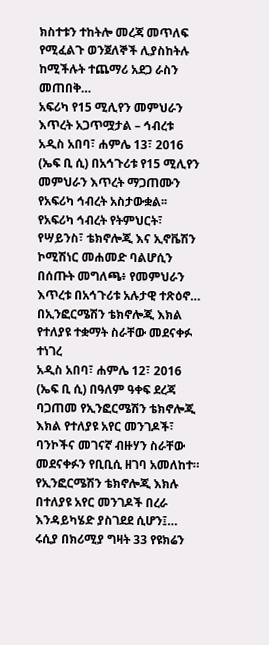ክስተቱን ተከትሎ መረጃ መጥለፍ የሚፈልጉ ወንጀለኞች ሊያስከትሉ ከሚችሉት ተጨማሪ አደጋ ራስን መጠበቅ…
አፍሪካ የ15 ሚሊየን መምህራን እጥረት አጋጥሟታል – ኅብረቱ
አዲስ አበባ፣ ሐምሌ 13፣ 2016 (ኤፍ ቢ ሲ) በአኅጉሪቱ የ15 ሚሊየን መምህራን እጥረት ማጋጠሙን የአፍሪካ ኅብረት አስታውቋል፡፡
የአፍሪካ ኅብረት የትምህርት፣ የሣይንስ፣ ቴክኖሎጂ እና ኢኖቬሽን ኮሚሽነር መሐመድ ባልሆሲን በሰጡት መግለጫ፥ የመምህራን እጥረቱ በአኅጉሪቱ አሉታዊ ተጽዕኖ…
በኢንፎርሜሽን ቴክኖሎጂ እክል የተለያዩ ተቋማት ስራቸው መደናቀፉ ተነገረ
አዲስ አበባ፣ ሐምሌ 12፣ 2016 (ኤፍ ቢ ሲ) በዓለም ዓቀፍ ደረጃ ባጋጠመ የኢንፎርሜሽን ቴክኖሎጂ እክል የተለያዩ አየር መንገዶች፣ ባንኮችና መገናኛ ብዙሃን ስራቸው መደናቀፉን የቢቢሲ ዘገባ አመለከተ።
የኢንፎርሜሽን ቴክኖሎጂ እክሉ በተለያዩ አየር መንገዶች በረራ እንዳይካሄድ ያስገደደ ሲሆን፤…
ሩሲያ በክሪሚያ ግዛት 33 የዩክሬን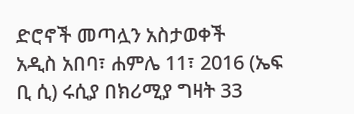ድሮኖች መጣሏን አስታወቀች
አዲስ አበባ፣ ሐምሌ 11፣ 2016 (ኤፍ ቢ ሲ) ሩሲያ በክሪሚያ ግዛት 33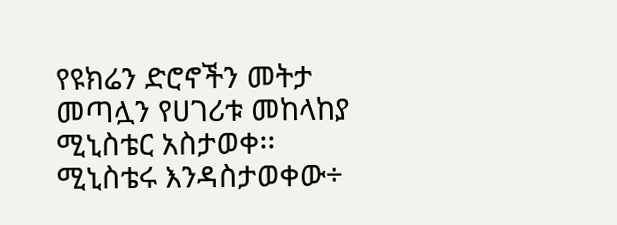የዩክሬን ድሮኖችን መትታ መጣሏን የሀገሪቱ መከላከያ ሚኒስቴር አስታወቀ፡፡
ሚኒስቴሩ እንዳስታወቀው÷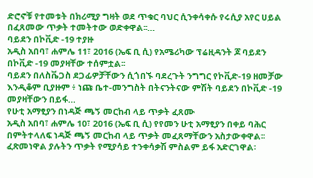ድሮኖቹ የተመቱት በክሪሚያ ግዛት ወደ ጥቁር ባህር ሲንቀሳቀሱ የሩሲያ አየር ሀይል በፈጸመው ጥቃት ተመትተው ወድቀዋል፡፡…
ባይደን በኮቪድ -19 ተያዙ
አዲስ አበባ፣ ሐምሌ 11፣ 2016 (ኤፍ ቢ ሲ) የአሜሪካው ፕሬዚዳንት ጆ ባይደን በኮቪድ -19 መያዛቸው ተሰምቷል፡፡
ባይደን በለስቬጋስ ደጋፊዎቻቸውን ሲጎበኙ ባደረጉት ንግግር የኮቪድ-19 ዘመቻው እንዲቆም ቢያዙም ፥ ነጩ ቤተ-መንግስት በትናንትናው ምሽት ባይደን በኮቪድ -19 መያዛቸውን በይፋ…
የሁቲ አማፂያን በነዳጅ ጫኝ መርከብ ላይ ጥቃት ፈጸሙ
አዲስ አበባ፣ ሐምሌ 10፣ 2016 (ኤፍ ቢ ሲ) የየመን ሁቲ አማፂያን በቀይ ባሕር በምትተላለፍ ነዳጅ ጫኝ መርከብ ላይ ጥቃት መፈጸማቸውን አስታውቀዋል፡፡
ፈጽመነዋል ያሉትን ጥቃት የሚያሳይ ተንቀሳቃሽ ምስልም ይፋ አድርገዋል፡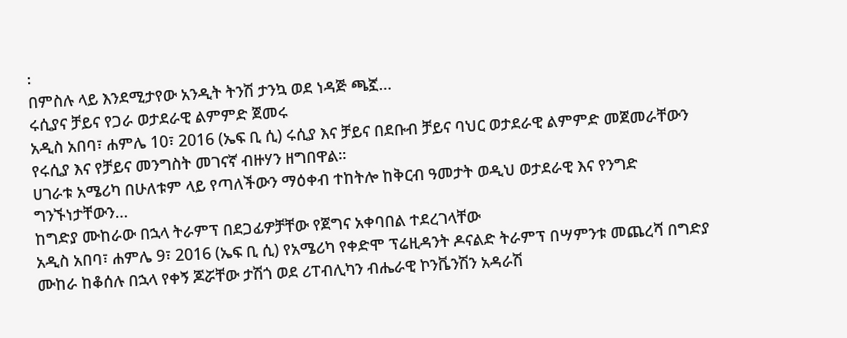፡
በምስሉ ላይ እንደሚታየው አንዲት ትንሽ ታንኳ ወደ ነዳጅ ጫኟ…
ሩሲያና ቻይና የጋራ ወታደራዊ ልምምድ ጀመሩ
አዲስ አበባ፣ ሐምሌ 10፣ 2016 (ኤፍ ቢ ሲ) ሩሲያ እና ቻይና በደቡብ ቻይና ባህር ወታደራዊ ልምምድ መጀመራቸውን የሩሲያ እና የቻይና መንግስት መገናኛ ብዙሃን ዘግበዋል፡፡
ሀገራቱ አሜሪካ በሁለቱም ላይ የጣለችውን ማዕቀብ ተከትሎ ከቅርብ ዓመታት ወዲህ ወታደራዊ እና የንግድ ግንኙነታቸውን…
ከግድያ ሙከራው በኋላ ትራምፕ በደጋፊዎቻቸው የጀግና አቀባበል ተደረገላቸው
አዲስ አበባ፣ ሐምሌ 9፣ 2016 (ኤፍ ቢ ሲ) የአሜሪካ የቀድሞ ፕሬዚዳንት ዶናልድ ትራምፕ በሣምንቱ መጨረሻ በግድያ ሙከራ ከቆሰሉ በኋላ የቀኝ ጆሯቸው ታሽጎ ወደ ሪፐብሊካን ብሔራዊ ኮንቬንሽን አዳራሽ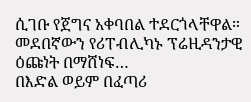ሲገቡ የጀግና አቀባበል ተደርጎላቸዋል።
መደበኛውን የሪፐብሊካኑ ፕሬዚዳንታዊ ዕጩነት በማሸነፍ…
በእድል ወይም በፈጣሪ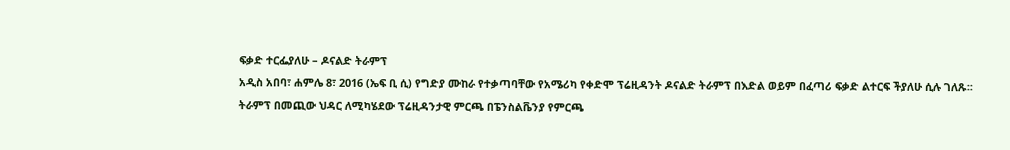ፍቃድ ተርፌያለሁ – ዶናልድ ትራምፕ
አዲስ አበባ፣ ሐምሌ 8፣ 2016 (ኤፍ ቢ ሲ) የግድያ ሙከራ የተቃጣባቸው የአሜሪካ የቀድሞ ፕሬዚዳንት ዶናልድ ትራምፕ በእድል ወይም በፈጣሪ ፍቃድ ልተርፍ ችያለሁ ሲሉ ገለጹ፡፡
ትራምፕ በመጪው ህዳር ለሚካሄደው ፕሬዚዳንታዊ ምርጫ በፔንስልቬንያ የምርጫ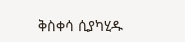ቅስቀሳ ሲያካሂዱ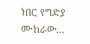ነበር የግድያ ሙከራው…